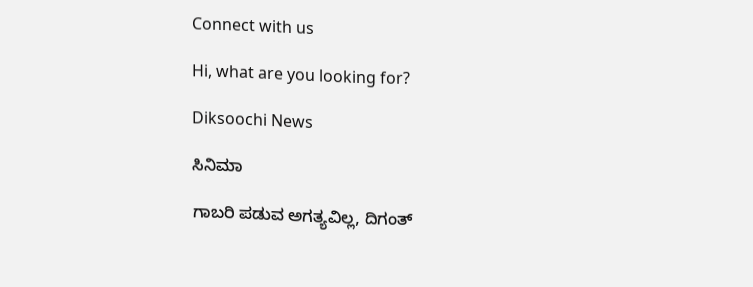Connect with us

Hi, what are you looking for?

Diksoochi News

ಸಿನಿಮಾ

ಗಾಬರಿ ಪಡುವ ಅಗತ್ಯವಿಲ್ಲ, ದಿಗಂತ್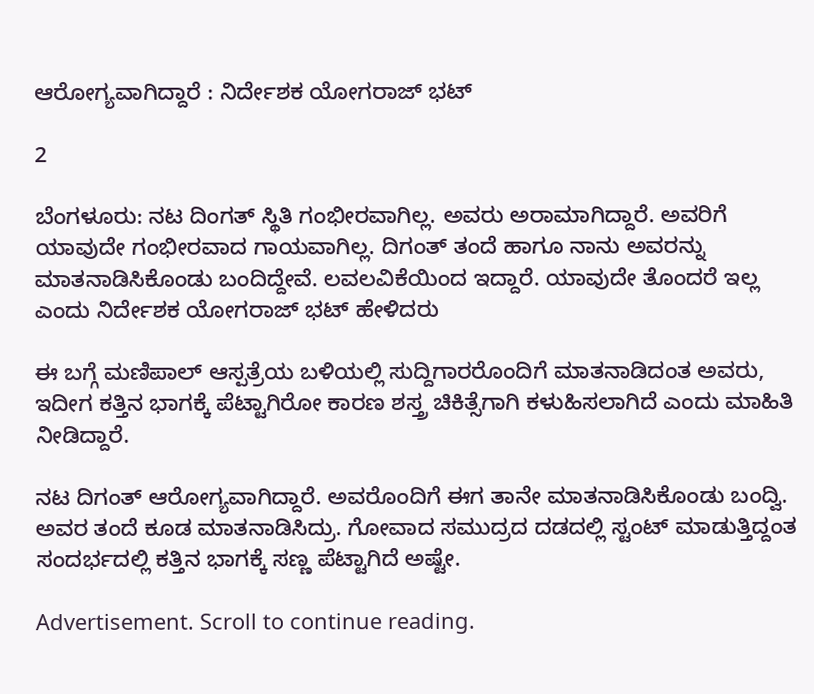ಆರೋಗ್ಯವಾಗಿದ್ದಾರೆ : ನಿರ್ದೇಶಕ ಯೋಗರಾಜ್ ಭಟ್

2

ಬೆಂಗಳೂರು: ನಟ ದಿಂಗತ್ ಸ್ಥಿತಿ ಗಂಭೀರವಾಗಿಲ್ಲ. ಅವರು ಅರಾಮಾಗಿದ್ದಾರೆ. ಅವರಿಗೆ ಯಾವುದೇ ಗಂಭೀರವಾದ ಗಾಯವಾಗಿಲ್ಲ. ದಿಗಂತ್ ತಂದೆ ಹಾಗೂ ನಾನು ಅವರನ್ನು ಮಾತನಾಡಿಸಿಕೊಂಡು ಬಂದಿದ್ದೇವೆ. ಲವಲವಿಕೆಯಿಂದ ಇದ್ದಾರೆ. ಯಾವುದೇ ತೊಂದರೆ ಇಲ್ಲ ಎಂದು ನಿರ್ದೇಶಕ ಯೋಗರಾಜ್ ಭಟ್ ಹೇಳಿದರು‌

ಈ ಬಗ್ಗೆ ಮಣಿಪಾಲ್ ಆಸ್ಪತ್ರೆಯ ಬಳಿಯಲ್ಲಿ ಸುದ್ದಿಗಾರರೊಂದಿಗೆ ಮಾತನಾಡಿದಂತ ಅವರು, ಇದೀಗ ಕತ್ತಿನ ಭಾಗಕ್ಕೆ ಪೆಟ್ಟಾಗಿರೋ ಕಾರಣ ಶಸ್ತ್ರ ಚಿಕಿತ್ಸೆಗಾಗಿ ಕಳುಹಿಸಲಾಗಿದೆ ಎಂದು ಮಾಹಿತಿ ನೀಡಿದ್ದಾರೆ.

ನಟ ದಿಗಂತ್ ಆರೋಗ್ಯವಾಗಿದ್ದಾರೆ. ಅವರೊಂದಿಗೆ ಈಗ ತಾನೇ ಮಾತನಾಡಿಸಿಕೊಂಡು ಬಂದ್ವಿ. ಅವರ ತಂದೆ ಕೂಡ ಮಾತನಾಡಿಸಿದ್ರು. ಗೋವಾದ ಸಮುದ್ರದ ದಡದಲ್ಲಿ ಸ್ಟಂಟ್ ಮಾಡುತ್ತಿದ್ದಂತ ಸಂದರ್ಭದಲ್ಲಿ ಕತ್ತಿನ ಭಾಗಕ್ಕೆ ಸಣ್ಣ ಪೆಟ್ಟಾಗಿದೆ ಅಷ್ಟೇ.

Advertisement. Scroll to continue reading.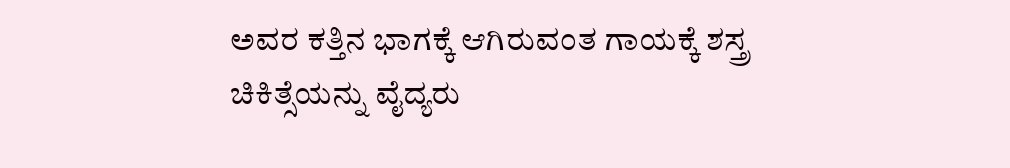ಅವರ ಕತ್ತಿನ ಭಾಗಕ್ಕೆ ಆಗಿರುವಂತ ಗಾಯಕ್ಕೆ ಶಸ್ತ್ರ ಚಿಕಿತ್ಸೆಯನ್ನು ವೈದ್ಯರು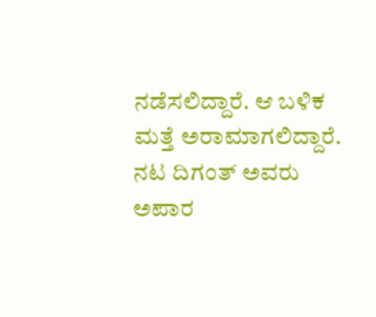ನಡೆಸಲಿದ್ದಾರೆ. ಆ ಬಳಿಕ ಮತ್ತೆ ಅರಾಮಾಗಲಿದ್ದಾರೆ. ನಟ ದಿಗಂತ್ ಅವರು ಅಪಾರ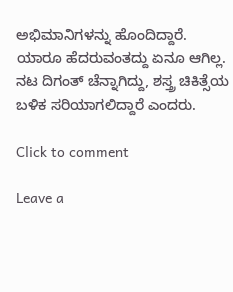ಅಭಿಮಾನಿಗಳನ್ನು ಹೊಂದಿದ್ದಾರೆ. ಯಾರೂ ಹೆದರುವಂತದ್ದು ಏನೂ ಆಗಿಲ್ಲ. ನಟ ದಿಗಂತ್ ಚೆನ್ನಾಗಿದ್ದು, ಶಸ್ತ್ರ ಚಿಕಿತ್ಸೆಯ ಬಳಿಕ ಸರಿಯಾಗಲಿದ್ದಾರೆ ಎಂದರು.

Click to comment

Leave a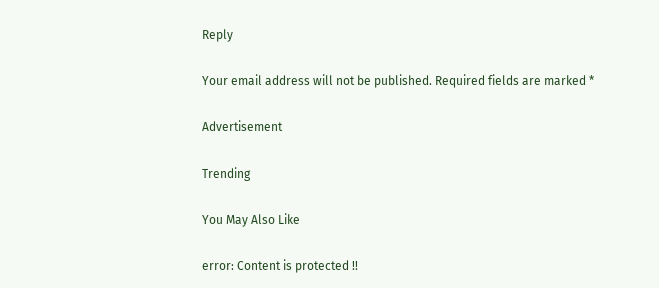Reply

Your email address will not be published. Required fields are marked *

Advertisement

Trending

You May Also Like

error: Content is protected !!